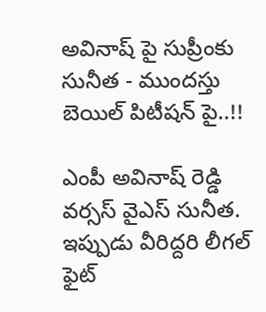అవినాష్ పై సుప్రీంకు సునీత - ముందస్తు బెయిల్ పిటీషన్ పై..!!

ఎంపీ అవినాష్ రెడ్డి వర్సస్ వైఎస్ సునీత. ఇప్పుడు వీరిద్దరి లీగల్ ఫైట్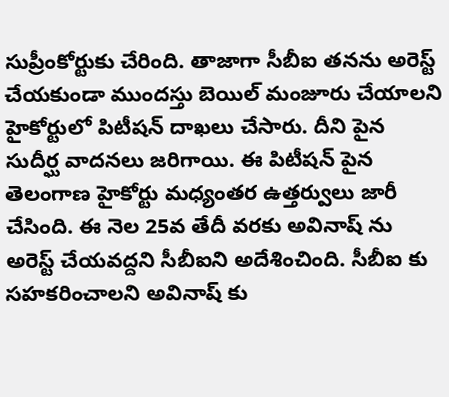సుప్రీంకోర్టుకు చేరింది. తాజాగా సీబీఐ తనను అరెస్ట్ చేయకుండా ముందస్తు బెయిల్ మంజూరు చేయాలని హైకోర్టులో పిటీషన్ దాఖలు చేసారు. దీని పైన సుదీర్ఘ వాదనలు జరిగాయి. ఈ పిటీషన్ పైన తెలంగాణ హైకోర్టు మధ్యంతర ఉత్తర్వులు జారీ చేసింది. ఈ నెల 25వ తేదీ వరకు అవినాష్ ను అరెస్ట్ చేయవద్దని సీబీఐని అదేశించింది. సీబీఐ కు సహకరించాలని అవినాష్ కు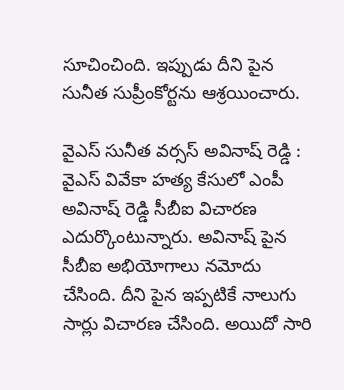సూచించింది. ఇప్పుడు దీని పైన సునీత సుప్రీంకోర్టను ఆశ్రయించారు.

వైఎస్ సునీత వర్సస్ అవినాష్ రెడ్డి : వైఎస్ వివేకా హత్య కేసులో ఎంపీ అవినాష్ రెడ్డి సీబీఐ విచారణ ఎదుర్కొంటున్నారు. అవినాష్ పైన సీబీఐ అభియోగాలు నమోదు చేసింది. దీని పైన ఇప్పటికే నాలుగు సార్లు విచారణ చేసింది. అయిదో సారి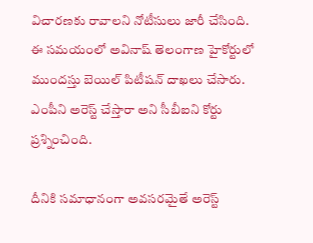విచారణకు రావాలని నోటీసులు జారీ చేసింది. ఈ సమయంలో అవినాష్ తెలంగాణ హైకోర్టులో ముందస్తు బెయిల్ పిటీషన్ దాఖలు చేసారు. ఎంపీని అరెస్ట్ చేస్తారా అని సీబీఐని కోర్టు ప్రశ్నించింది.

దీనికి సమాధానంగా అవసరమైతే అరెస్ట్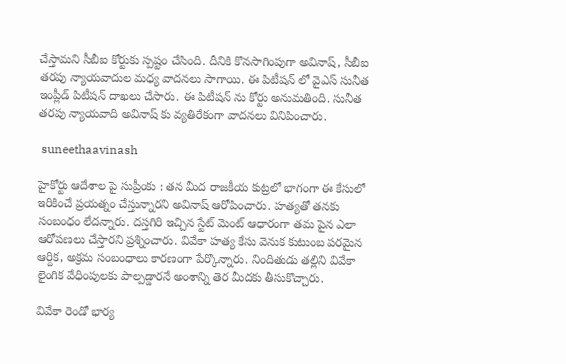చేస్తామని సీబీఐ కోర్టుకు స్పష్టం చేసింది. దీనికి కొనసాగింపుగా అవినాష్, సీబీఐ తరపు న్యాయవాదుల మధ్య వాదనలు సాగాయి. ఈ పిటీషన్ లో వైఎస్ సునీత ఇంప్లీడ్ పిటీషన్ దాఖలు చేసారు. ఈ పిటీషన్ ను కోర్టు అనుమతింది. సునీత తరపు న్యాయవాది అవినాష్ కు వ్యతిరేకంగా వాదనలు వినిపించారు.

 suneethaavinash

హైకోర్టు ఆదేశాల పై సుప్రీంకు : తన మీద రాజకీయ కుట్రలో భాగంగా ఈ కేసులో ఇరికించే ప్రయత్నం చేస్తున్నారని అవినాష్ ఆరోపించారు. హత్యతో తనకు సంబంధం లేదన్నారు. దస్తగిరి ఇచ్చిన స్టేట్ మెంట్ ఆధారంగా తమ పైన ఎలా ఆరోపణలు చేస్తారని ప్రశ్నించారు. వివేకా హత్య కేసు వెనుక కుటుంబ పరమైన ఆర్దిక, అక్రమ సంబంధాలు కారణంగా పేర్కొన్నారు. నిందితుడు తల్లిని వివేకా లైంగిక వేధింపులకు పాల్పడ్డారనే అంశాన్ని తెర మీదకు తీసుకొచ్చారు.

వివేకా రెండో భార్య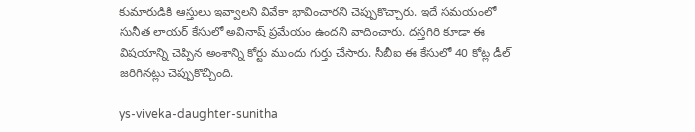కుమారుడికి ఆస్తులు ఇవ్వాలని వివేకా భావించారని చెప్పుకొచ్చారు. ఇదే సమయంలో సునీత లాయర్ కేసులో అవినాష్ ప్రమేయం ఉందని వాదించారు. దస్తగిరి కూడా ఈ విషయాన్ని చెప్పిన అంశాన్ని కోర్టు ముందు గుర్తు చేసారు. సీబీఐ ఈ కేసులో 40 కోట్ల డీల్ జరిగినట్లు చెప్పుకొచ్చింది.

ys-viveka-daughter-sunitha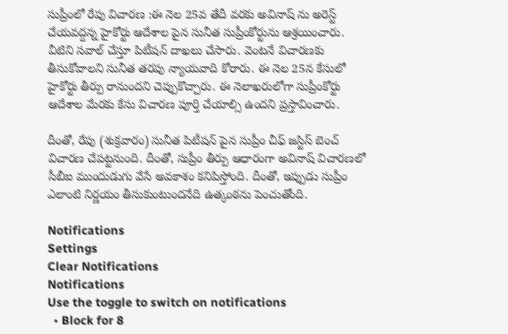సుప్రీంలో రేపు విచారణ :ఈ నెల 25వ తేదీ వరకు అవినాష్ ను అరెస్ట్ చేయవద్దన్న హైకోర్టు ఆదేశాల పైన సునీత సుప్రీంకోర్టును ఆశ్రయించారు. వీటిని సవాల్ చేస్తూ పిటీషన్ దాఖలు చేసారు. వెంటనే విచారణకు తీసుకోవాలని సునీత తరపు న్యాయవాది కోరారు. ఈ నెల 25న కేసులో హైకోర్టు తీర్పు రానుందని చెప్పుకొచ్చారు. ఈ నెలాఖరులోగా సుప్రీంకోర్టు ఆదేశాల మేరకు కేసు విచారణ పూర్తి చేయాల్సి ఉందని ప్రస్తావించారు.

దీంతో, రేపు (శుక్రవారం) సునీత పిటీషన్ పైన సుప్రీం చీఫ్ జస్టిస్ బెంచ్ విచారణ చేపట్టనుంది. దీంతో, సుప్రీం తీర్పు ఆధారంగా అవినాష్ విచారణలో సీబీఐ ముందుడుగు వేసే అవకాశం కనిపిస్తోంది. దీంతో, ఇప్పుడు సుప్రీం ఎలాంటి నిర్ణయం తీసుకుంటుందనేది ఉత్కంఠను పెంచుతోంది.

Notifications
Settings
Clear Notifications
Notifications
Use the toggle to switch on notifications
  • Block for 8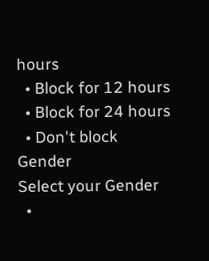hours
  • Block for 12 hours
  • Block for 24 hours
  • Don't block
Gender
Select your Gender
  •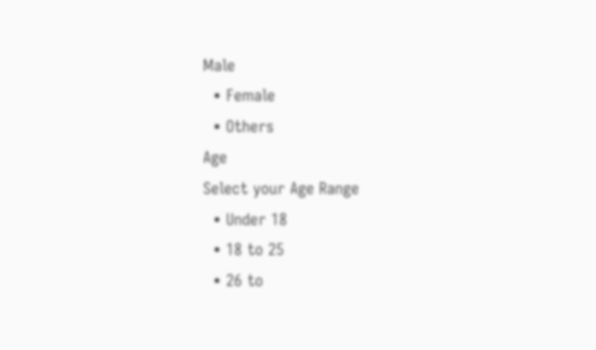Male
  • Female
  • Others
Age
Select your Age Range
  • Under 18
  • 18 to 25
  • 26 to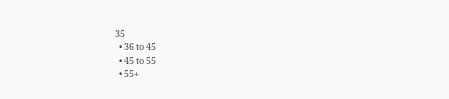35
  • 36 to 45
  • 45 to 55
  • 55+